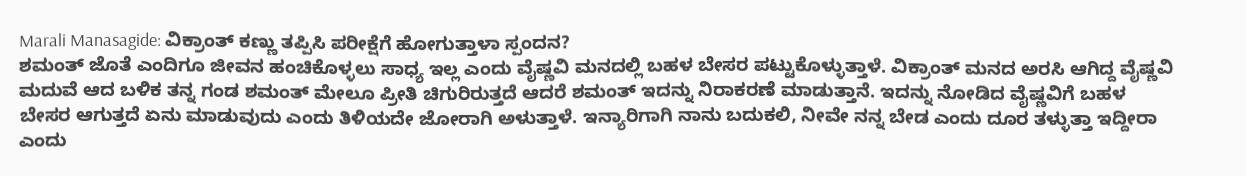Marali Manasagide: ವಿಕ್ರಾಂತ್ ಕಣ್ಣು ತಪ್ಪಿಸಿ ಪರೀಕ್ಷೆಗೆ ಹೋಗುತ್ತಾಳಾ ಸ್ಪಂದನ?
ಶಮಂತ್ ಜೊತೆ ಎಂದಿಗೂ ಜೀವನ ಹಂಚಿಕೊಳ್ಳಲು ಸಾಧ್ಯ ಇಲ್ಲ ಎಂದು ವೈಷ್ಣವಿ ಮನದಲ್ಲಿ ಬಹಳ ಬೇಸರ ಪಟ್ಟುಕೊಳ್ಳುತ್ತಾಳೆ. ವಿಕ್ರಾಂತ್ ಮನದ ಅರಸಿ ಆಗಿದ್ದ ವೈಷ್ಣವಿ ಮದುವೆ ಆದ ಬಳಿಕ ತನ್ನ ಗಂಡ ಶಮಂತ್ ಮೇಲೂ ಪ್ರೀತಿ ಚಿಗುರಿರುತ್ತದೆ ಆದರೆ ಶಮಂತ್ ಇದನ್ನು ನಿರಾಕರಣೆ ಮಾಡುತ್ತಾನೆ. ಇದನ್ನು ನೋಡಿದ ವೈಷ್ಣವಿಗೆ ಬಹಳ ಬೇಸರ ಆಗುತ್ತದೆ ಏನು ಮಾಡುವುದು ಎಂದು ತಿಳಿಯದೇ ಜೋರಾಗಿ ಅಳುತ್ತಾಳೆ. ಇನ್ಯಾರಿಗಾಗಿ ನಾನು ಬದುಕಲಿ, ನೀವೇ ನನ್ನ ಬೇಡ ಎಂದು ದೂರ ತಳ್ಳುತ್ತಾ ಇದ್ದೀರಾ ಎಂದು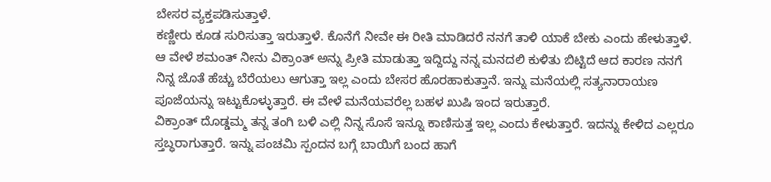ಬೇಸರ ವ್ಯಕ್ತಪಡಿಸುತ್ತಾಳೆ.
ಕಣ್ಣೀರು ಕೂಡ ಸುರಿಸುತ್ತಾ ಇರುತ್ತಾಳೆ. ಕೊನೆಗೆ ನೀವೇ ಈ ರೀತಿ ಮಾಡಿದರೆ ನನಗೆ ತಾಳಿ ಯಾಕೆ ಬೇಕು ಎಂದು ಹೇಳುತ್ತಾಳೆ. ಆ ವೇಳೆ ಶಮಂತ್ ನೀನು ವಿಕ್ರಾಂತ್ ಅನ್ನು ಪ್ರೀತಿ ಮಾಡುತ್ತಾ ಇದ್ದಿದ್ದು ನನ್ನ ಮನದಲಿ ಕುಳಿತು ಬಿಟ್ಟಿದೆ ಆದ ಕಾರಣ ನನಗೆ ನಿನ್ನ ಜೊತೆ ಹೆಚ್ಚು ಬೆರೆಯಲು ಆಗುತ್ತಾ ಇಲ್ಲ ಎಂದು ಬೇಸರ ಹೊರಹಾಕುತ್ತಾನೆ. ಇನ್ನು ಮನೆಯಲ್ಲಿ ಸತ್ಯನಾರಾಯಣ ಪೂಜೆಯನ್ನು ಇಟ್ಟುಕೊಳ್ಳುತ್ತಾರೆ. ಈ ವೇಳೆ ಮನೆಯವರೆಲ್ಲ ಬಹಳ ಖುಷಿ ಇಂದ ಇರುತ್ತಾರೆ.
ವಿಕ್ರಾಂತ್ ದೊಡ್ಡಮ್ಮ ತನ್ನ ತಂಗಿ ಬಳಿ ಎಲ್ಲಿ ನಿನ್ನ ಸೊಸೆ ಇನ್ನೂ ಕಾಣಿಸುತ್ತ ಇಲ್ಲ ಎಂದು ಕೇಳುತ್ತಾರೆ. ಇದನ್ನು ಕೇಳಿದ ಎಲ್ಲರೂ ಸ್ತಬ್ಧರಾಗುತ್ತಾರೆ. ಇನ್ನು ಪಂಚಮಿ ಸ್ಪಂದನ ಬಗ್ಗೆ ಬಾಯಿಗೆ ಬಂದ ಹಾಗೆ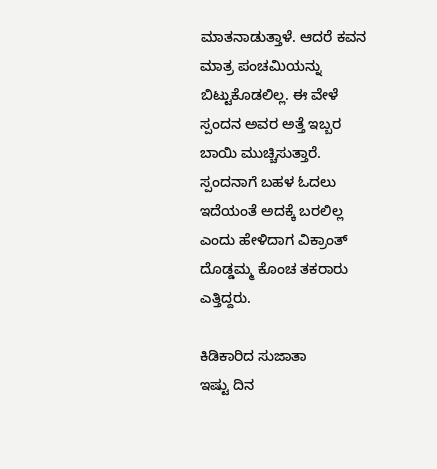ಮಾತನಾಡುತ್ತಾಳೆ. ಆದರೆ ಕವನ ಮಾತ್ರ ಪಂಚಮಿಯನ್ನು ಬಿಟ್ಟುಕೊಡಲಿಲ್ಲ. ಈ ವೇಳೆ ಸ್ಪಂದನ ಅವರ ಅತ್ತೆ ಇಬ್ಬರ ಬಾಯಿ ಮುಚ್ಚಿಸುತ್ತಾರೆ. ಸ್ಪಂದನಾಗೆ ಬಹಳ ಓದಲು ಇದೆಯಂತೆ ಅದಕ್ಕೆ ಬರಲಿಲ್ಲ ಎಂದು ಹೇಳಿದಾಗ ವಿಕ್ರಾಂತ್ ದೊಡ್ಡಮ್ಮ ಕೊಂಚ ತಕರಾರು ಎತ್ತಿದ್ದರು.

ಕಿಡಿಕಾರಿದ ಸುಜಾತಾ
ಇಷ್ಟು ದಿನ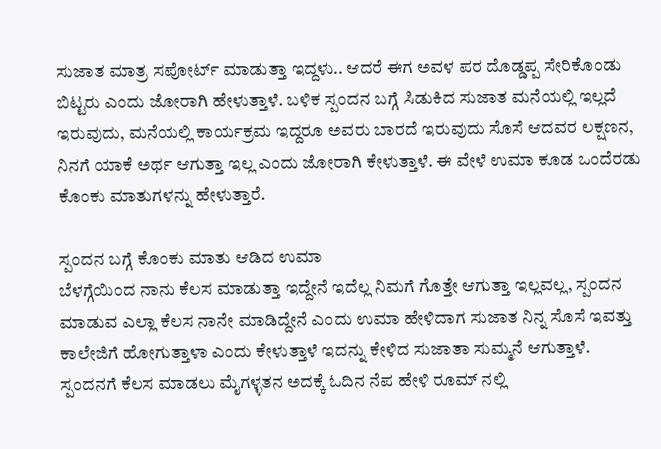ಸುಜಾತ ಮಾತ್ರ ಸಪೋರ್ಟ್ ಮಾಡುತ್ತಾ ಇದ್ದಳು.. ಆದರೆ ಈಗ ಅವಳ ಪರ ದೊಡ್ಡಪ್ಪ ಸೇರಿಕೊಂಡು ಬಿಟ್ಟರು ಎಂದು ಜೋರಾಗಿ ಹೇಳುತ್ತಾಳೆ. ಬಳಿಕ ಸ್ಪಂದನ ಬಗ್ಗೆ ಸಿಡುಕಿದ ಸುಜಾತ ಮನೆಯಲ್ಲಿ ಇಲ್ಲದೆ ಇರುವುದು, ಮನೆಯಲ್ಲಿ ಕಾರ್ಯಕ್ರಮ ಇದ್ದರೂ ಅವರು ಬಾರದೆ ಇರುವುದು ಸೊಸೆ ಆದವರ ಲಕ್ಷಣನ, ನಿನಗೆ ಯಾಕೆ ಅರ್ಥ ಆಗುತ್ತಾ ಇಲ್ಲ ಎಂದು ಜೋರಾಗಿ ಕೇಳುತ್ತಾಳೆ. ಈ ವೇಳೆ ಉಮಾ ಕೂಡ ಒಂದೆರಡು ಕೊಂಕು ಮಾತುಗಳನ್ನು ಹೇಳುತ್ತಾರೆ.

ಸ್ಪಂದನ ಬಗ್ಗೆ ಕೊಂಕು ಮಾತು ಆಡಿದ ಉಮಾ
ಬೆಳಗ್ಗೆಯಿಂದ ನಾನು ಕೆಲಸ ಮಾಡುತ್ತಾ ಇದ್ದೇನೆ ಇದೆಲ್ಲ ನಿಮಗೆ ಗೊತ್ತೇ ಆಗುತ್ತಾ ಇಲ್ಲವಲ್ಲ, ಸ್ಪಂದನ ಮಾಡುವ ಎಲ್ಲಾ ಕೆಲಸ ನಾನೇ ಮಾಡಿದ್ದೇನೆ ಎಂದು ಉಮಾ ಹೇಳಿದಾಗ ಸುಜಾತ ನಿನ್ನ ಸೊಸೆ ಇವತ್ತು ಕಾಲೇಜಿಗೆ ಹೋಗುತ್ತಾಳಾ ಎಂದು ಕೇಳುತ್ತಾಳೆ ಇದನ್ನು ಕೇಳಿದ ಸುಜಾತಾ ಸುಮ್ಮನೆ ಆಗುತ್ತಾಳೆ. ಸ್ಪಂದನಗೆ ಕೆಲಸ ಮಾಡಲು ಮೈಗಳ್ಳತನ ಅದಕ್ಕೆ ಓದಿನ ನೆಪ ಹೇಳಿ ರೂಮ್ ನಲ್ಲಿ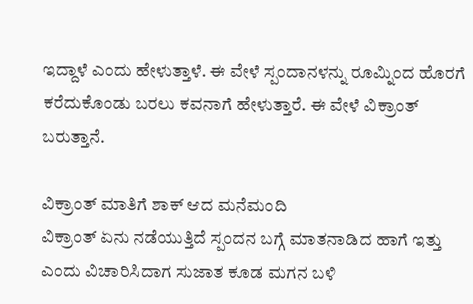ಇದ್ದಾಳೆ ಎಂದು ಹೇಳುತ್ತಾಳೆ. ಈ ವೇಳೆ ಸ್ಪಂದಾನಳನ್ನು ರೂಮ್ನಿಂದ ಹೊರಗೆ ಕರೆದುಕೊಂಡು ಬರಲು ಕವನಾಗೆ ಹೇಳುತ್ತಾರೆ. ಈ ವೇಳೆ ವಿಕ್ರಾಂತ್ ಬರುತ್ತಾನೆ.

ವಿಕ್ರಾಂತ್ ಮಾತಿಗೆ ಶಾಕ್ ಆದ ಮನೆಮಂದಿ
ವಿಕ್ರಾಂತ್ ಏನು ನಡೆಯುತ್ತಿದೆ ಸ್ಪಂದನ ಬಗ್ಗೆ ಮಾತನಾಡಿದ ಹಾಗೆ ಇತ್ತು ಎಂದು ವಿಚಾರಿಸಿದಾಗ ಸುಜಾತ ಕೂಡ ಮಗನ ಬಳಿ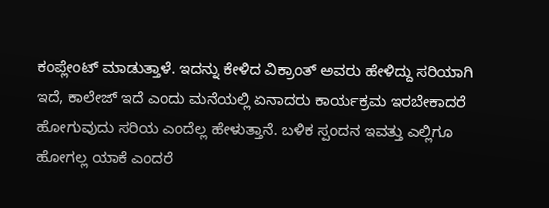ಕಂಪ್ಲೇಂಟ್ ಮಾಡುತ್ತಾಳೆ. ಇದನ್ನು ಕೇಳಿದ ವಿಕ್ರಾಂತ್ ಅವರು ಹೇಳಿದ್ದು ಸರಿಯಾಗಿ ಇದೆ, ಕಾಲೇಜ್ ಇದೆ ಎಂದು ಮನೆಯಲ್ಲಿ ಏನಾದರು ಕಾರ್ಯಕ್ರಮ ಇರಬೇಕಾದರೆ ಹೋಗುವುದು ಸರಿಯ ಎಂದೆಲ್ಲ ಹೇಳುತ್ತಾನೆ. ಬಳಿಕ ಸ್ಪಂದನ ಇವತ್ತು ಎಲ್ಲಿಗೂ ಹೋಗಲ್ಲ ಯಾಕೆ ಎಂದರೆ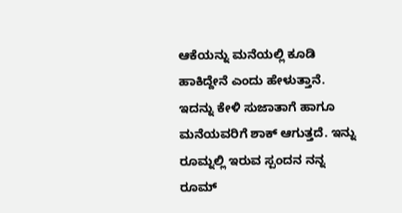ಆಕೆಯನ್ನು ಮನೆಯಲ್ಲಿ ಕೂಡಿ ಹಾಕಿದ್ದೇನೆ ಎಂದು ಹೇಳುತ್ತಾನೆ. ಇದನ್ನು ಕೇಳಿ ಸುಜಾತಾಗೆ ಹಾಗೂ ಮನೆಯವರಿಗೆ ಶಾಕ್ ಆಗುತ್ತದೆ. ಇನ್ನು ರೂಮ್ನಲ್ಲಿ ಇರುವ ಸ್ಪಂದನ ನನ್ನ ರೂಮ್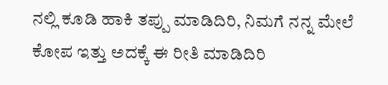ನಲ್ಲಿ ಕೂಡಿ ಹಾಕಿ ತಪ್ಪು ಮಾಡಿದಿರಿ, ನಿಮಗೆ ನನ್ನ ಮೇಲೆ ಕೋಪ ಇತ್ತು ಅದಕ್ಕೆ ಈ ರೀತಿ ಮಾಡಿದಿರಿ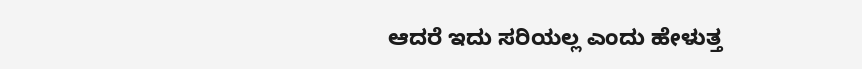ಆದರೆ ಇದು ಸರಿಯಲ್ಲ ಎಂದು ಹೇಳುತ್ತ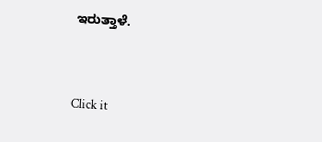ಇರುತ್ತಾಳೆ.


Click it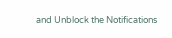and Unblock the Notifications